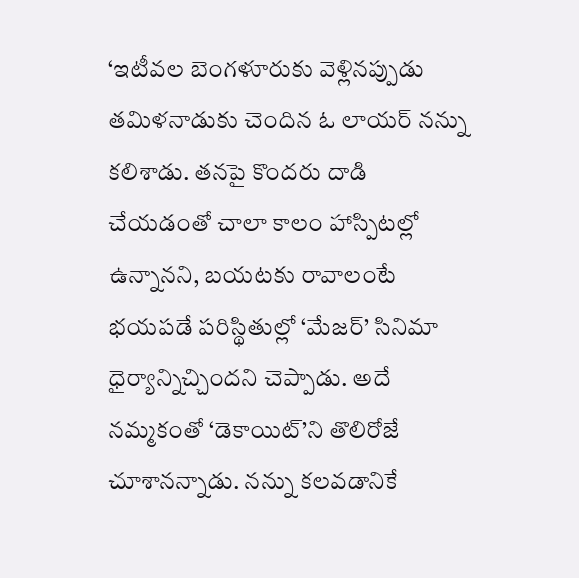‘ఇటీవల బెంగళూరుకు వెళ్లినప్పుడు తమిళనాడుకు చెందిన ఓ లాయర్ నన్ను కలిశాడు. తనపై కొందరు దాడి చేయడంతో చాలా కాలం హాస్పిటల్లో ఉన్నానని, బయటకు రావాలంటే భయపడే పరిస్థితుల్లో ‘మేజర్’ సినిమా ధైర్యాన్నిచ్చిందని చెప్పాడు. అదే నమ్మకంతో ‘డెకాయిట్’ని తొలిరోజే చూశానన్నాడు. నన్ను కలవడానికే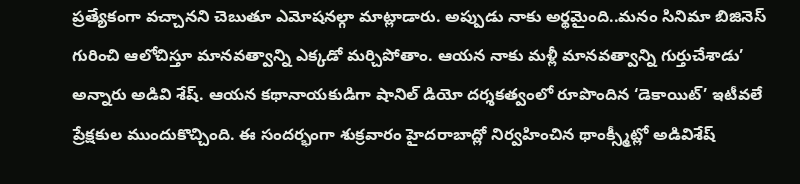ప్రత్యేకంగా వచ్చానని చెబుతూ ఎమోషనల్గా మాట్లాడారు. అప్పుడు నాకు అర్థమైంది..మనం సినిమా బిజినెస్ గురించి ఆలోచిస్తూ మానవత్వాన్ని ఎక్కడో మర్చిపోతాం. ఆయన నాకు మళ్లీ మానవత్వాన్ని గుర్తుచేశాడు’ అన్నారు అడివి శేష్. ఆయన కథానాయకుడిగా షానిల్ డియో దర్శకత్వంలో రూపొందిన ‘డెకాయిట్’ ఇటీవలే ప్రేక్షకుల ముందుకొచ్చింది. ఈ సందర్భంగా శుక్రవారం హైదరాబాద్లో నిర్వహించిన థాంక్స్మీట్లో అడివిశేష్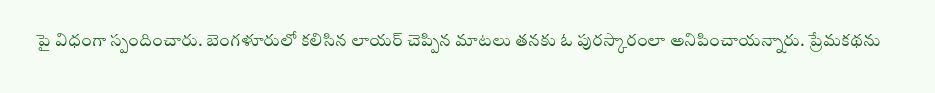పై విధంగా స్పందించారు. బెంగళూరులో కలిసిన లాయర్ చెప్పిన మాటలు తనకు ఓ పురస్కారంలా అనిపించాయన్నారు. ప్రేమకథను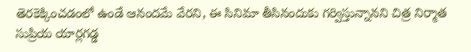తెరకెక్కించడంలో ఉండే ఆనందమే వేరని, ఈ సినిమా తీసినందుకు గర్విస్తున్నానని చిత్ర నిర్మాత సుప్రియ యార్లగడ్డ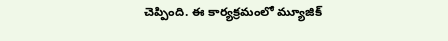చెప్పింది. ఈ కార్యక్రమంలో మ్యూజిక్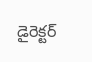డైరెక్టర్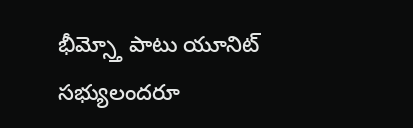భీమ్స్తో పాటు యూనిట్ సభ్యులందరూ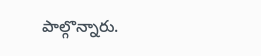పాల్గొన్నారు.